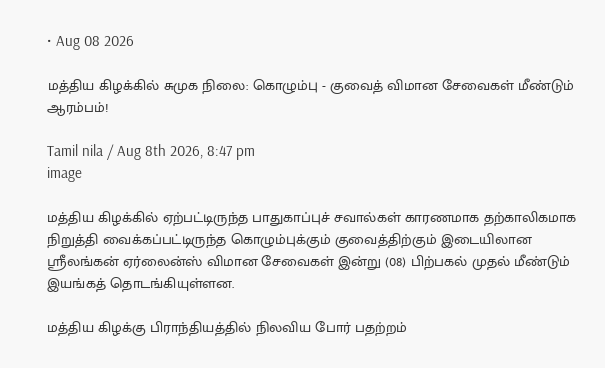• Aug 08 2026

மத்திய கிழக்கில் சுமுக நிலை: கொழும்பு - குவைத் விமான சேவைகள் மீண்டும் ஆரம்பம்!

Tamil nila / Aug 8th 2026, 8:47 pm
image

மத்திய கிழக்கில் ஏற்பட்டிருந்த பாதுகாப்புச் சவால்கள் காரணமாக தற்காலிகமாக நிறுத்தி வைக்கப்பட்டிருந்த கொழும்புக்கும் குவைத்திற்கும் இடையிலான ஸ்ரீலங்கன் ஏர்லைன்ஸ் விமான சேவைகள் இன்று (08) பிற்பகல் முதல் மீண்டும் இயங்கத் தொடங்கியுள்ளன.

மத்திய கிழக்கு பிராந்தியத்தில் நிலவிய போர் பதற்றம்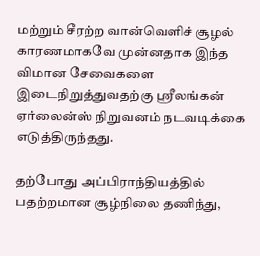மற்றும் சீரற்ற வான்வெளிச் சூழல் காரணமாகவே முன்னதாக இந்த விமான சேவைகளை இடைநிறுத்துவதற்கு ஸ்ரீலங்கன் ஏர்லைன்ஸ் நிறுவனம் நடவடிக்கை எடுத்திருந்தது.

தற்போது அப்பிராந்தியத்தில் பதற்றமான சூழ்நிலை தணிந்து,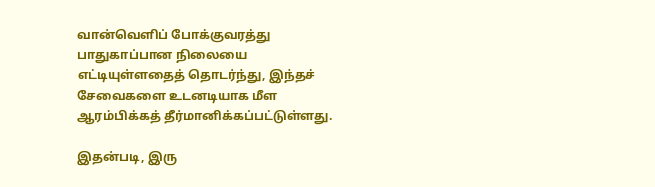வான்வெளிப் போக்குவரத்து பாதுகாப்பான நிலையை எட்டியுள்ளதைத் தொடர்ந்து, இந்தச் சேவைகளை உடனடியாக மீள ஆரம்பிக்கத் தீர்மானிக்கப்பட்டுள்ளது.

இதன்படி, இரு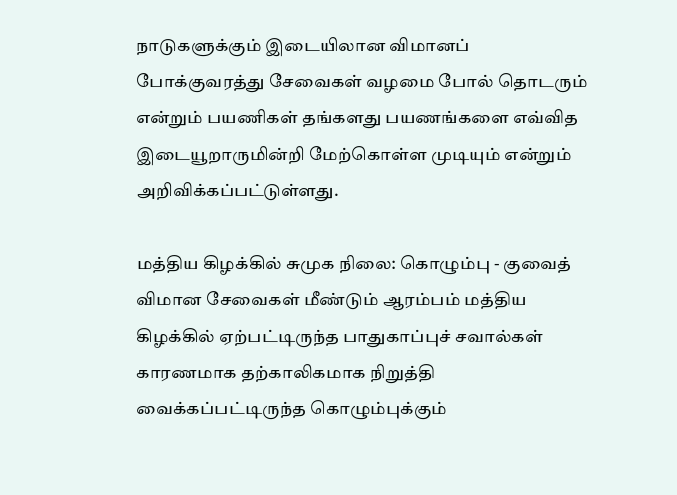நாடுகளுக்கும் இடையிலான விமானப் போக்குவரத்து சேவைகள் வழமை போல் தொடரும் என்றும் பயணிகள் தங்களது பயணங்களை எவ்வித இடையூறாருமின்றி மேற்கொள்ள முடியும் என்றும் அறிவிக்கப்பட்டுள்ளது.

மத்திய கிழக்கில் சுமுக நிலை: கொழும்பு - குவைத் விமான சேவைகள் மீண்டும் ஆரம்பம் மத்திய கிழக்கில் ஏற்பட்டிருந்த பாதுகாப்புச் சவால்கள் காரணமாக தற்காலிகமாக நிறுத்தி வைக்கப்பட்டிருந்த கொழும்புக்கும்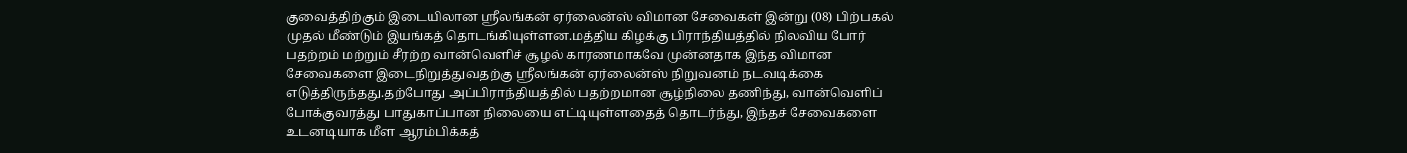குவைத்திற்கும் இடையிலான ஸ்ரீலங்கன் ஏர்லைன்ஸ் விமான சேவைகள் இன்று (08) பிற்பகல் முதல் மீண்டும் இயங்கத் தொடங்கியுள்ளன.மத்திய கிழக்கு பிராந்தியத்தில் நிலவிய போர் பதற்றம் மற்றும் சீரற்ற வான்வெளிச் சூழல் காரணமாகவே முன்னதாக இந்த விமான சேவைகளை இடைநிறுத்துவதற்கு ஸ்ரீலங்கன் ஏர்லைன்ஸ் நிறுவனம் நடவடிக்கை எடுத்திருந்தது.தற்போது அப்பிராந்தியத்தில் பதற்றமான சூழ்நிலை தணிந்து, வான்வெளிப் போக்குவரத்து பாதுகாப்பான நிலையை எட்டியுள்ளதைத் தொடர்ந்து, இந்தச் சேவைகளை உடனடியாக மீள ஆரம்பிக்கத்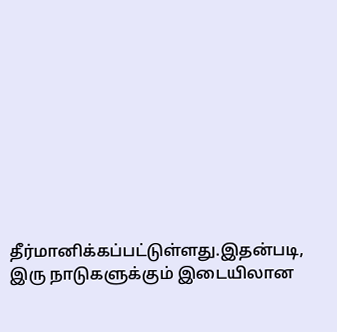தீர்மானிக்கப்பட்டுள்ளது.இதன்படி, இரு நாடுகளுக்கும் இடையிலான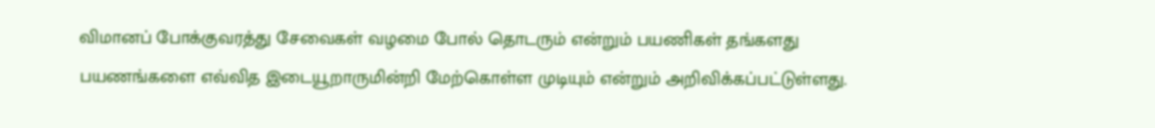விமானப் போக்குவரத்து சேவைகள் வழமை போல் தொடரும் என்றும் பயணிகள் தங்களது பயணங்களை எவ்வித இடையூறாருமின்றி மேற்கொள்ள முடியும் என்றும் அறிவிக்கப்பட்டுள்ளது.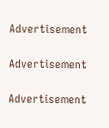Advertisement

Advertisement

Advertisement